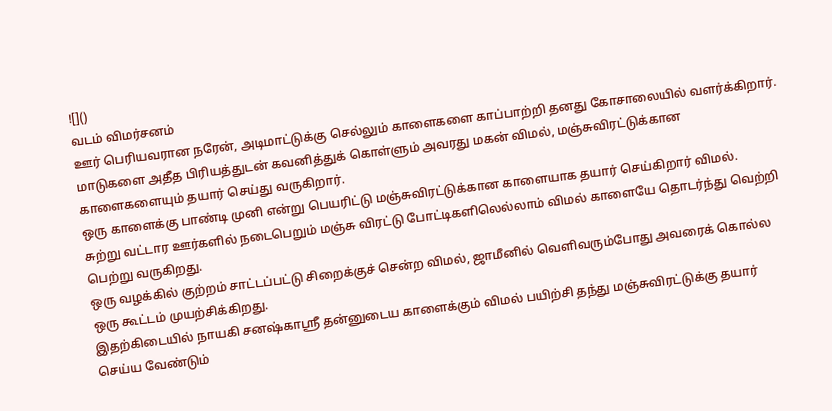![]()
வடம் விமர்சனம்
ஊர் பெரியவரான நரேன், அடிமாட்டுக்கு செல்லும் காளைகளை காப்பாற்றி தனது கோசாலையில் வளர்க்கிறார்.
மாடுகளை அதீத பிரியத்துடன் கவனித்துக் கொள்ளும் அவரது மகன் விமல், மஞ்சுவிரட்டுக்கான காளைகளையும் தயார் செய்து வருகிறார்.
ஒரு காளைக்கு பாண்டி முனி என்று பெயரிட்டு மஞ்சுவிரட்டுக்கான காளையாக தயார் செய்கிறார் விமல்.
சுற்று வட்டார ஊர்களில் நடைபெறும் மஞ்சு விரட்டு போட்டிகளிலெல்லாம் விமல் காளையே தொடர்ந்து வெற்றி பெற்று வருகிறது.
ஒரு வழக்கில் குற்றம் சாட்டப்பட்டு சிறைக்குச் சென்ற விமல், ஜாமீனில் வெளிவரும்போது அவரைக் கொல்ல ஒரு கூட்டம் முயற்சிக்கிறது.
இதற்கிடையில் நாயகி சனஷ்காஸ்ரீ தன்னுடைய காளைக்கும் விமல் பயிற்சி தந்து மஞ்சுவிரட்டுக்கு தயார் செய்ய வேண்டும்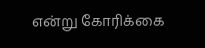என்று கோரிக்கை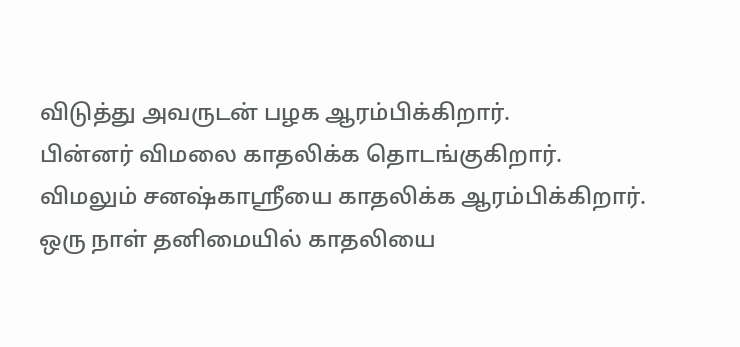விடுத்து அவருடன் பழக ஆரம்பிக்கிறார்.
பின்னர் விமலை காதலிக்க தொடங்குகிறார்.
விமலும் சனஷ்காஸ்ரீயை காதலிக்க ஆரம்பிக்கிறார்.
ஒரு நாள் தனிமையில் காதலியை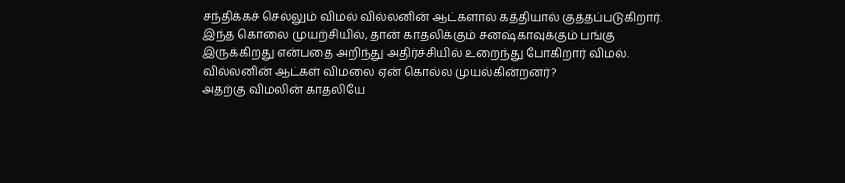சந்திக்கச் செல்லும் விமல் வில்லனின் ஆட்களால் கத்தியால் குத்தப்படுகிறார்.
இந்த கொலை முயற்சியில், தான் காதலிக்கும் சனஷ்காவுக்கும் பங்கு இருக்கிறது என்பதை அறிந்து அதிர்ச்சியில் உறைந்து போகிறார் விமல்.
வில்லனின் ஆட்கள் விமலை ஏன் கொல்ல முயல்கின்றனர்?
அதற்கு விமலின் காதலியே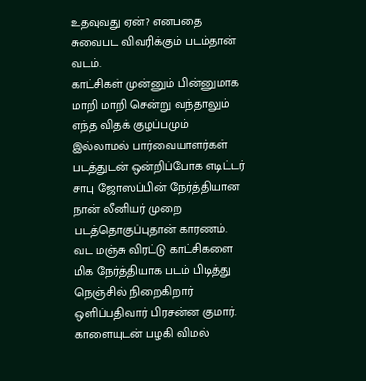உதவுவது ஏன்? எனபதை சுவைபட விவரிக்கும் படம்தான் வடம்.
காட்சிகள் முன்னும் பின்னுமாக மாறி மாறி சென்று வந்தாலும் எந்த விதக் குழப்பமும் இல்லாமல் பார்வையாளர்கள் படத்துடன் ஒன்றிப்போக எடிட்டர் சாபு ஜோஸப்பின் நேர்த்தியான நான் லீனியர் முறை படத்தொகுப்புதான் காரணம்.
வட மஞ்சு விரட்டு காட்சிகளை மிக நேர்த்தியாக படம் பிடித்து நெஞ்சில் நிறைகிறார் ஒளிப்பதிவார் பிரசன்ன குமார்.
காளையுடன் பழகி விமல்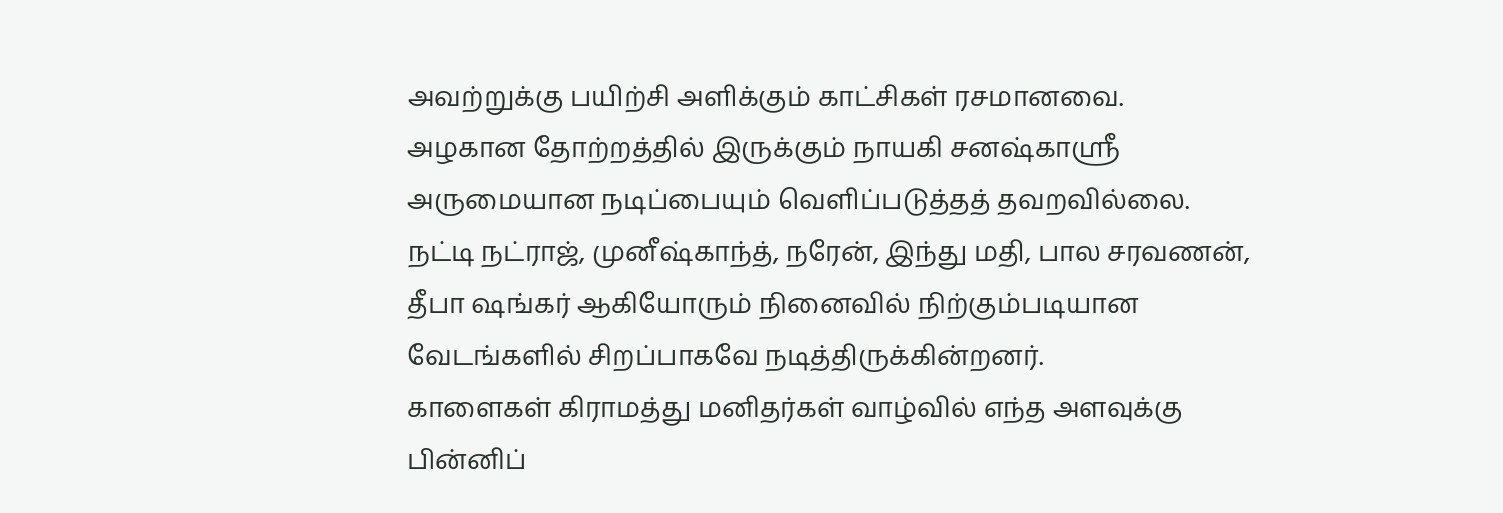அவற்றுக்கு பயிற்சி அளிக்கும் காட்சிகள் ரசமானவை.
அழகான தோற்றத்தில் இருக்கும் நாயகி சனஷ்காஸ்ரீ அருமையான நடிப்பையும் வெளிப்படுத்தத் தவறவில்லை.
நட்டி நட்ராஜ், முனீஷ்காந்த், நரேன், இந்து மதி, பால சரவணன், தீபா ஷங்கர் ஆகியோரும் நினைவில் நிற்கும்படியான வேடங்களில் சிறப்பாகவே நடித்திருக்கின்றனர்.
காளைகள் கிராமத்து மனிதர்கள் வாழ்வில் எந்த அளவுக்கு பின்னிப்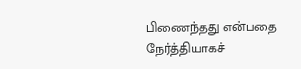பிணைந்தது என்பதை நேர்த்தியாகச்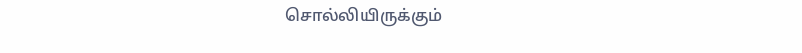சொல்லியிருக்கும்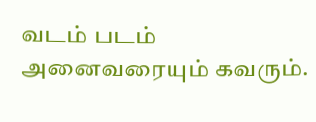வடம் படம் அனைவரையும் கவரும்.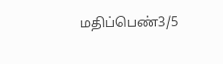மதிப்பெண்3/5